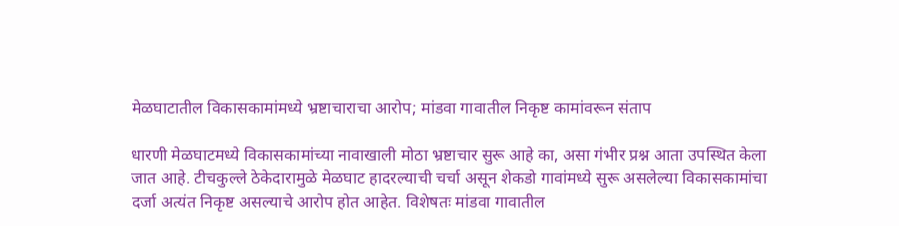मेळघाटातील विकासकामांमध्ये भ्रष्टाचाराचा आरोप; मांडवा गावातील निकृष्ट कामांवरून संताप

धारणी मेळघाटमध्ये विकासकामांच्या नावाखाली मोठा भ्रष्टाचार सुरू आहे का, असा गंभीर प्रश्न आता उपस्थित केला जात आहे. टीचकुल्ले ठेकेदारामुळे मेळघाट हादरल्याची चर्चा असून शेकडो गावांमध्ये सुरू असलेल्या विकासकामांचा दर्जा अत्यंत निकृष्ट असल्याचे आरोप होत आहेत. विशेषतः मांडवा गावातील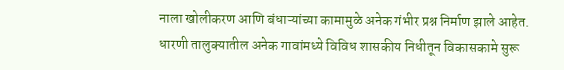नाला खोलीकरण आणि बंधाऱ्यांच्या कामामुळे अनेक गंभीर प्रश्न निर्माण झाले आहेत.
धारणी तालुक्यातील अनेक गावांमध्ये विविध शासकीय निधीतून विकासकामे सुरू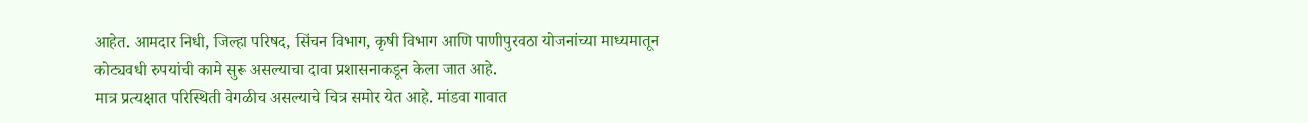आहेत. आमदार निधी, जिल्हा परिषद, सिंचन विभाग, कृषी विभाग आणि पाणीपुरवठा योजनांच्या माध्यमातून कोट्यवधी रुपयांची कामे सुरू असल्याचा दावा प्रशासनाकडून केला जात आहे.
मात्र प्रत्यक्षात परिस्थिती वेगळीच असल्याचे चित्र समोर येत आहे. मांडवा गावात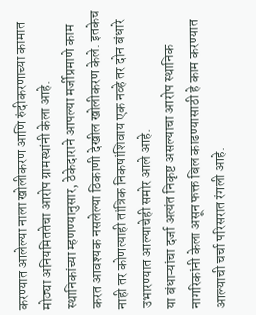करण्यात आलेल्या नाला खोलीकरण आणि रुंदीकरणाच्या कामात मोठ्या अनियमिततेचा आरोप ग्रामस्थांनी केला आहे.
स्थानिकांच्या म्हणण्यानुसार, ठेकेदाराने आपल्या मर्जीप्रमाणे काम करत आवश्यक नसलेल्या ठिकाणी देखील खोलीकरण केले. इतकेच नाही तर कोणत्याही तांत्रिक निकषांशिवाय एक नव्हे तर दोन बंधारे उभारण्यात आल्याचेही समोर आले आहे.
या बंधाऱ्यांचा दर्जा अत्यंत निकृष्ट असल्याचा आरोप स्थानिक नागरिकांनी केला असून फक्त बिल काढण्यासाठी हे काम करण्यात आल्याची चर्चा परिसरात रंगली आहे.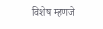विशेष म्हणजे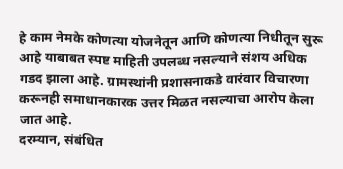हे काम नेमके कोणत्या योजनेतून आणि कोणत्या निधीतून सुरू आहे याबाबत स्पष्ट माहिती उपलब्ध नसल्याने संशय अधिक गडद झाला आहे. ग्रामस्थांनी प्रशासनाकडे वारंवार विचारणा करूनही समाधानकारक उत्तर मिळत नसल्याचा आरोप केला जात आहे.
दरम्यान, संबंधित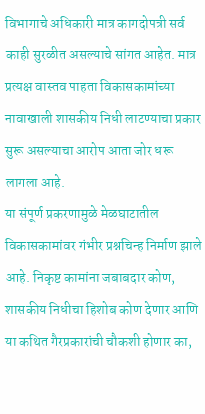विभागाचे अधिकारी मात्र कागदोपत्री सर्व काही सुरळीत असल्याचे सांगत आहेत. मात्र प्रत्यक्ष वास्तव पाहता विकासकामांच्या नावाखाली शासकीय निधी लाटण्याचा प्रकार सुरू असल्याचा आरोप आता जोर धरू लागला आहे.
या संपूर्ण प्रकरणामुळे मेळघाटातील विकासकामांवर गंभीर प्रश्नचिन्ह निर्माण झाले आहे. निकृष्ट कामांना जबाबदार कोण, शासकीय निधीचा हिशोब कोण देणार आणि या कथित गैरप्रकारांची चौकशी होणार का,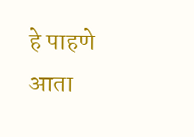हे पाहणे आता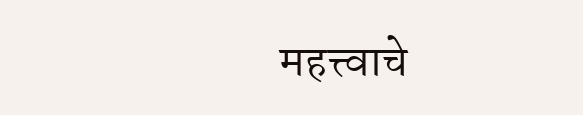महत्त्वाचे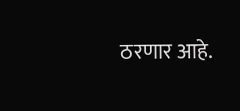ठरणार आहे.